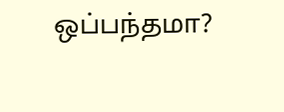ஒப்பந்தமா?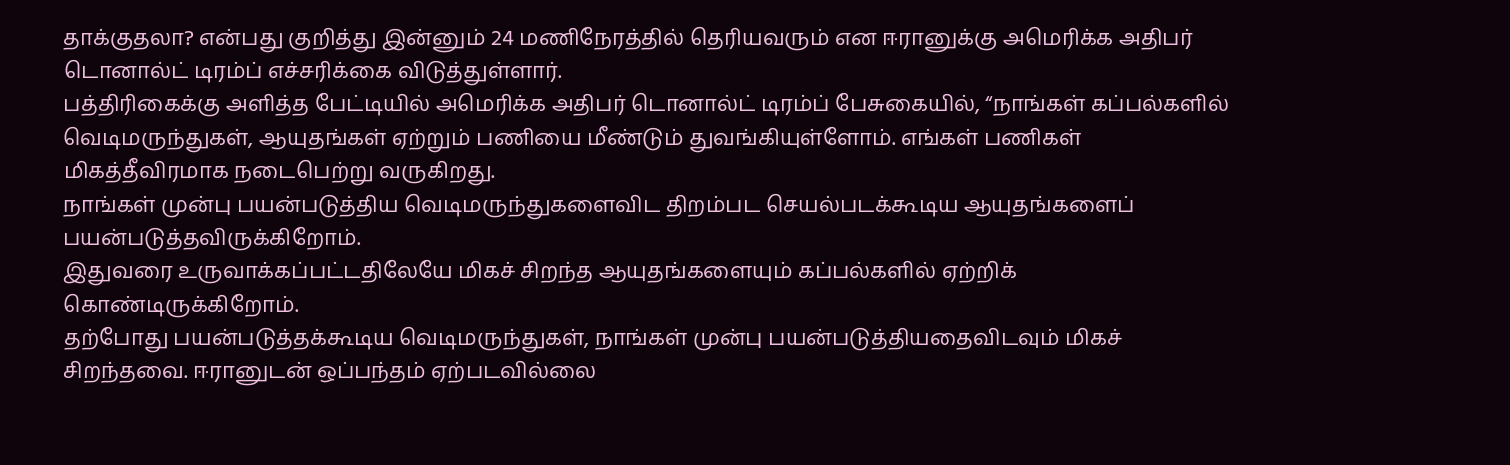தாக்குதலா? என்பது குறித்து இன்னும் 24 மணிநேரத்தில் தெரியவரும் என ஈரானுக்கு அமெரிக்க அதிபர் டொனால்ட் டிரம்ப் எச்சரிக்கை விடுத்துள்ளார்.
பத்திரிகைக்கு அளித்த பேட்டியில் அமெரிக்க அதிபர் டொனால்ட் டிரம்ப் பேசுகையில், “நாங்கள் கப்பல்களில் வெடிமருந்துகள், ஆயுதங்கள் ஏற்றும் பணியை மீண்டும் துவங்கியுள்ளோம். எங்கள் பணிகள் மிகத்தீவிரமாக நடைபெற்று வருகிறது.
நாங்கள் முன்பு பயன்படுத்திய வெடிமருந்துகளைவிட திறம்பட செயல்படக்கூடிய ஆயுதங்களைப் பயன்படுத்தவிருக்கிறோம்.
இதுவரை உருவாக்கப்பட்டதிலேயே மிகச் சிறந்த ஆயுதங்களையும் கப்பல்களில் ஏற்றிக் கொண்டிருக்கிறோம்.
தற்போது பயன்படுத்தக்கூடிய வெடிமருந்துகள், நாங்கள் முன்பு பயன்படுத்தியதைவிடவும் மிகச் சிறந்தவை. ஈரானுடன் ஒப்பந்தம் ஏற்படவில்லை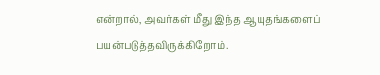என்றால், அவர்கள் மீது இந்த ஆயுதங்களைப் பயன்படுத்தவிருக்கிறோம்.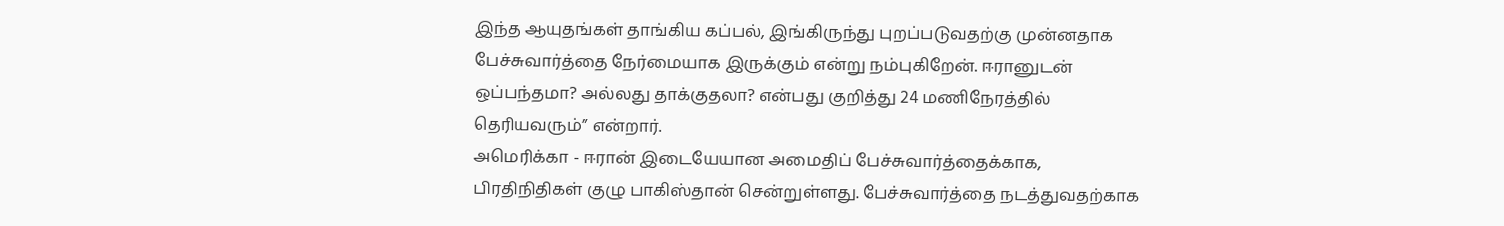இந்த ஆயுதங்கள் தாங்கிய கப்பல், இங்கிருந்து புறப்படுவதற்கு முன்னதாக பேச்சுவார்த்தை நேர்மையாக இருக்கும் என்று நம்புகிறேன். ஈரானுடன் ஒப்பந்தமா? அல்லது தாக்குதலா? என்பது குறித்து 24 மணிநேரத்தில் தெரியவரும்” என்றார்.
அமெரிக்கா - ஈரான் இடையேயான அமைதிப் பேச்சுவார்த்தைக்காக, பிரதிநிதிகள் குழு பாகிஸ்தான் சென்றுள்ளது. பேச்சுவார்த்தை நடத்துவதற்காக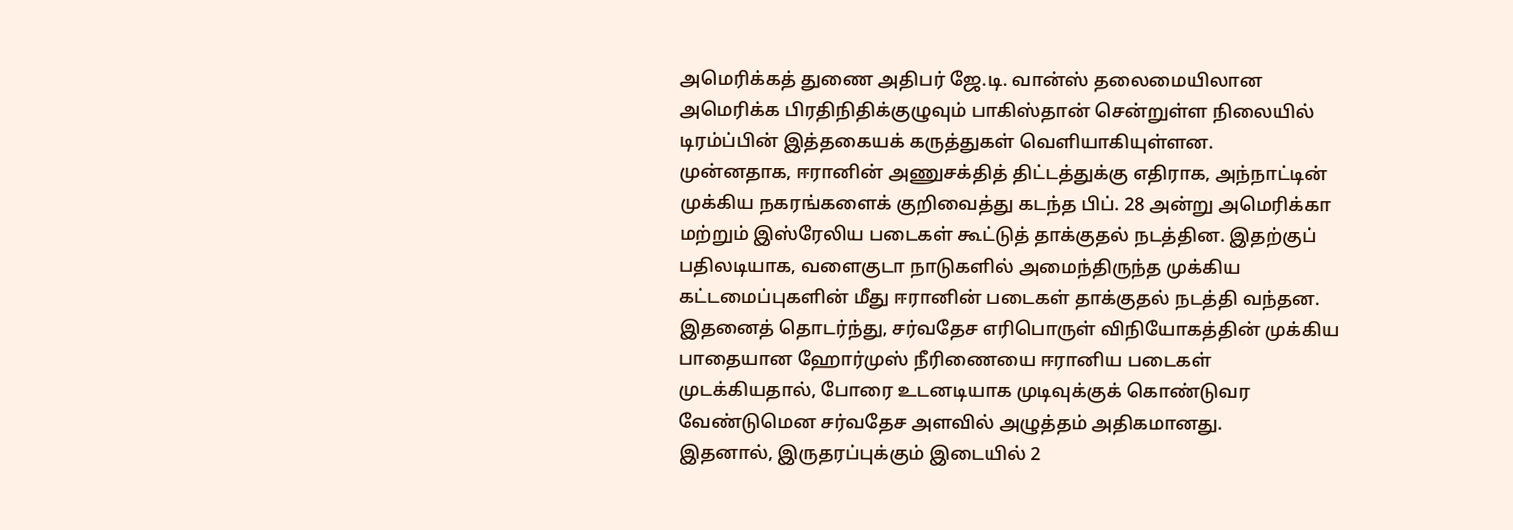அமெரிக்கத் துணை அதிபர் ஜே.டி. வான்ஸ் தலைமையிலான அமெரிக்க பிரதிநிதிக்குழுவும் பாகிஸ்தான் சென்றுள்ள நிலையில் டிரம்ப்பின் இத்தகையக் கருத்துகள் வெளியாகியுள்ளன.
முன்னதாக, ஈரானின் அணுசக்தித் திட்டத்துக்கு எதிராக, அந்நாட்டின் முக்கிய நகரங்களைக் குறிவைத்து கடந்த பிப். 28 அன்று அமெரிக்கா மற்றும் இஸ்ரேலிய படைகள் கூட்டுத் தாக்குதல் நடத்தின. இதற்குப் பதிலடியாக, வளைகுடா நாடுகளில் அமைந்திருந்த முக்கிய கட்டமைப்புகளின் மீது ஈரானின் படைகள் தாக்குதல் நடத்தி வந்தன.
இதனைத் தொடர்ந்து, சர்வதேச எரிபொருள் விநியோகத்தின் முக்கிய பாதையான ஹோர்முஸ் நீரிணையை ஈரானிய படைகள் முடக்கியதால், போரை உடனடியாக முடிவுக்குக் கொண்டுவர வேண்டுமென சர்வதேச அளவில் அழுத்தம் அதிகமானது.
இதனால், இருதரப்புக்கும் இடையில் 2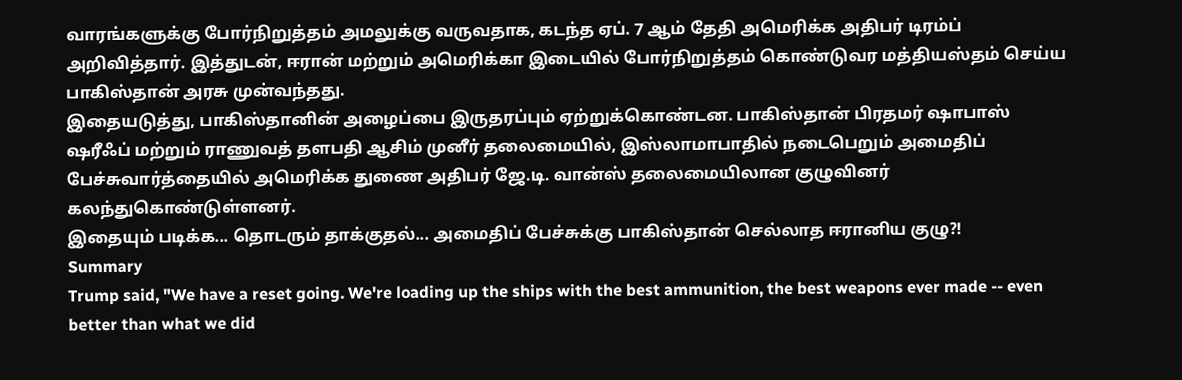வாரங்களுக்கு போர்நிறுத்தம் அமலுக்கு வருவதாக, கடந்த ஏப். 7 ஆம் தேதி அமெரிக்க அதிபர் டிரம்ப் அறிவித்தார். இத்துடன், ஈரான் மற்றும் அமெரிக்கா இடையில் போர்நிறுத்தம் கொண்டுவர மத்தியஸ்தம் செய்ய பாகிஸ்தான் அரசு முன்வந்தது.
இதையடுத்து, பாகிஸ்தானின் அழைப்பை இருதரப்பும் ஏற்றுக்கொண்டன. பாகிஸ்தான் பிரதமர் ஷாபாஸ் ஷரீஃப் மற்றும் ராணுவத் தளபதி ஆசிம் முனீர் தலைமையில், இஸ்லாமாபாதில் நடைபெறும் அமைதிப் பேச்சுவார்த்தையில் அமெரிக்க துணை அதிபர் ஜே.டி. வான்ஸ் தலைமையிலான குழுவினர் கலந்துகொண்டுள்ளனர்.
இதையும் படிக்க... தொடரும் தாக்குதல்... அமைதிப் பேச்சுக்கு பாகிஸ்தான் செல்லாத ஈரானிய குழு?!
Summary
Trump said, "We have a reset going. We're loading up the ships with the best ammunition, the best weapons ever made -- even better than what we did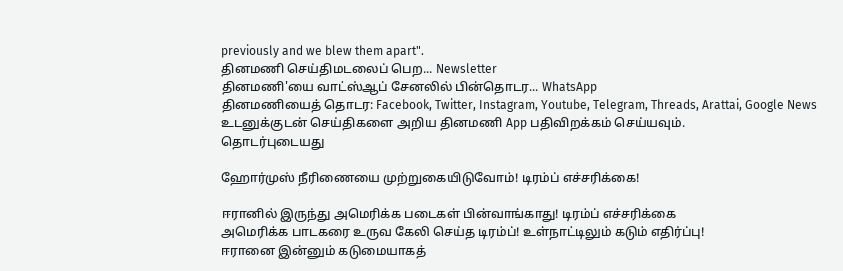previously and we blew them apart".
தினமணி செய்திமடலைப் பெற... Newsletter
தினமணி'யை வாட்ஸ்ஆப் சேனலில் பின்தொடர... WhatsApp
தினமணியைத் தொடர: Facebook, Twitter, Instagram, Youtube, Telegram, Threads, Arattai, Google News
உடனுக்குடன் செய்திகளை அறிய தினமணி App பதிவிறக்கம் செய்யவும்.
தொடர்புடையது

ஹோர்முஸ் நீரிணையை முற்றுகையிடுவோம்! டிரம்ப் எச்சரிக்கை!

ஈரானில் இருந்து அமெரிக்க படைகள் பின்வாங்காது! டிரம்ப் எச்சரிக்கை
அமெரிக்க பாடகரை உருவ கேலி செய்த டிரம்ப்! உள்நாட்டிலும் கடும் எதிர்ப்பு!
ஈரானை இன்னும் கடுமையாகத்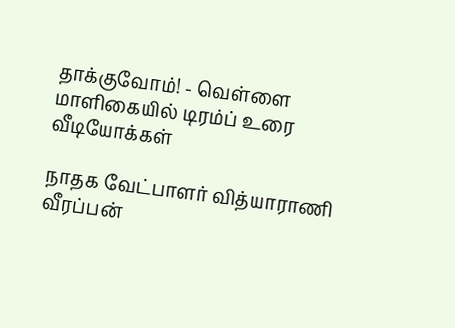தாக்குவோம்! - வெள்ளை மாளிகையில் டிரம்ப் உரை
வீடியோக்கள்

நாதக வேட்பாளர் வித்யாராணி வீரப்பன்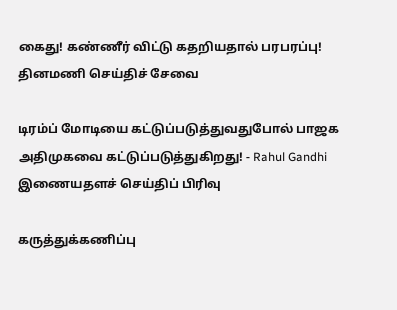கைது! கண்ணீர் விட்டு கதறியதால் பரபரப்பு!
தினமணி செய்திச் சேவை

டிரம்ப் மோடியை கட்டுப்படுத்துவதுபோல் பாஜக அதிமுகவை கட்டுப்படுத்துகிறது! - Rahul Gandhi
இணையதளச் செய்திப் பிரிவு

கருத்துக்கணிப்பு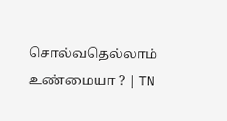சொல்வதெல்லாம் உண்மையா ? | TN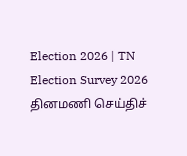Election 2026 | TN Election Survey 2026
தினமணி செய்திச்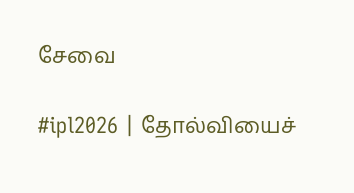சேவை

#ipl2026 | தோல்வியைச்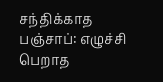சந்திக்காத பஞ்சாப்: எழுச்சி பெறாத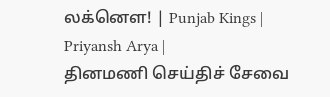லக்னௌ! | Punjab Kings | Priyansh Arya |
தினமணி செய்திச் சேவை